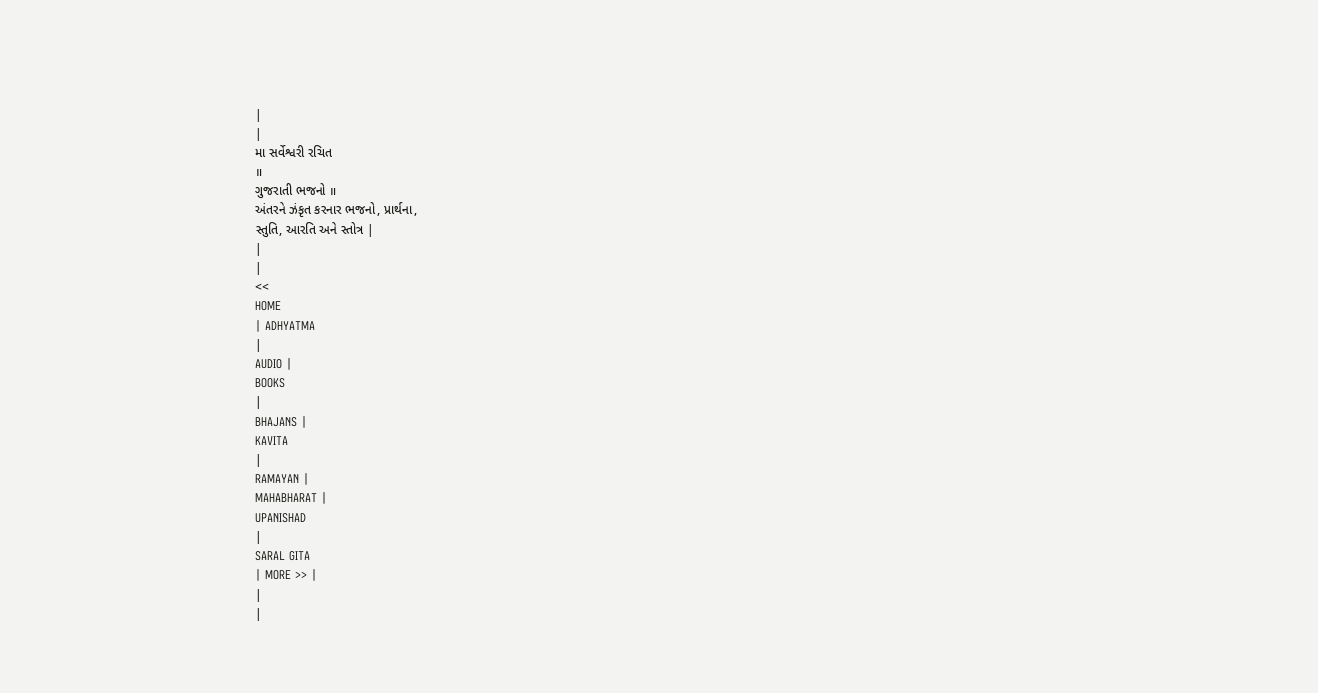|
|
મા સર્વેશ્વરી રચિત
॥
ગુજરાતી ભજનો ॥
અંતરને ઝંકૃત કરનાર ભજનો, પ્રાર્થના,
સ્તુતિ, આરતિ અને સ્તોત્ર |
|
|
<<
HOME
| ADHYATMA
|
AUDIO |
BOOKS
|
BHAJANS |
KAVITA
|
RAMAYAN |
MAHABHARAT |
UPANISHAD
|
SARAL GITA
| MORE >> |
|
|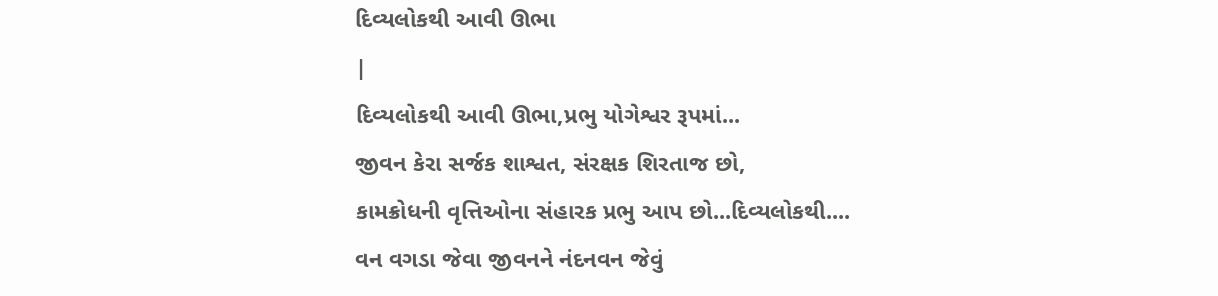દિવ્યલોકથી આવી ઊભા
|
દિવ્યલોકથી આવી ઊભા,પ્રભુ યોગેશ્વર રૂપમાં...
જીવન કેરા સર્જક શાશ્વત, સંરક્ષક શિરતાજ છો,
કામક્રોધની વૃત્તિઓના સંહારક પ્રભુ આપ છો...દિવ્યલોકથી....
વન વગડા જેવા જીવનને નંદનવન જેવું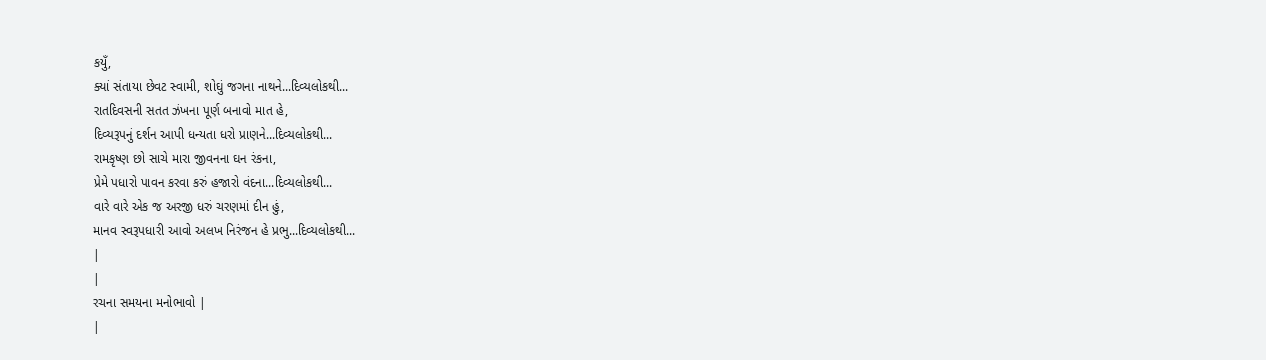કયુઁ,
ક્યાં સંતાયા છેવટ સ્વામી, શોઘું જગના નાથને...દિવ્યલોકથી...
રાતદિવસની સતત ઝંખના પૂર્ણ બનાવો માત હે,
દિવ્યરૂપનું દર્શન આપી ધન્યતા ધરો પ્રાણને...દિવ્યલોકથી...
રામકૃષ્ણ છો સાચે મારા જીવનના ઘન રંકના,
પ્રેમે પધારો પાવન કરવા કરું હજારો વંદના...દિવ્યલોકથી...
વારે વારે એક જ અરજી ધરું ચરણમાં દીન હું,
માનવ સ્વરૂપધારી આવો અલખ નિરંજન હે પ્રભુ...દિવ્યલોકથી...
|
|
રચના સમયના મનોભાવો |
|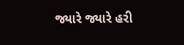જ્યારે જ્યારે હરી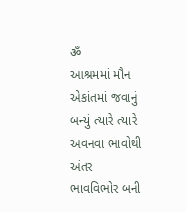ॐ
આશ્રમમાં મૌન એકાંતમાં જવાનું બન્યું ત્યારે ત્યારે અવનવા ભાવોથી અંતર
ભાવવિભોર બની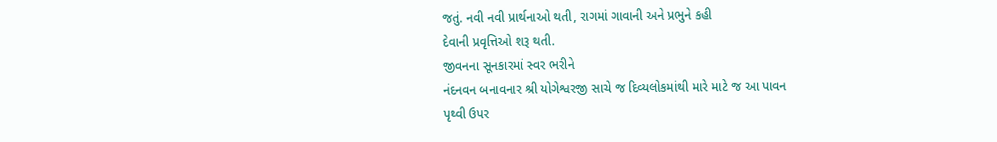જતું. નવી નવી પ્રાર્થનાઓ થતી, રાગમાં ગાવાની અને પ્રભુને કહી
દેવાની પ્રવૃત્તિઓ શરૂ થતી.
જીવનના સૂનકારમાં સ્વર ભરીને
નંદનવન બનાવનાર શ્રી યોગેશ્વરજી સાચે જ દિવ્યલોકમાંથી મારે માટે જ આ પાવન
પૃથ્વી ઉપર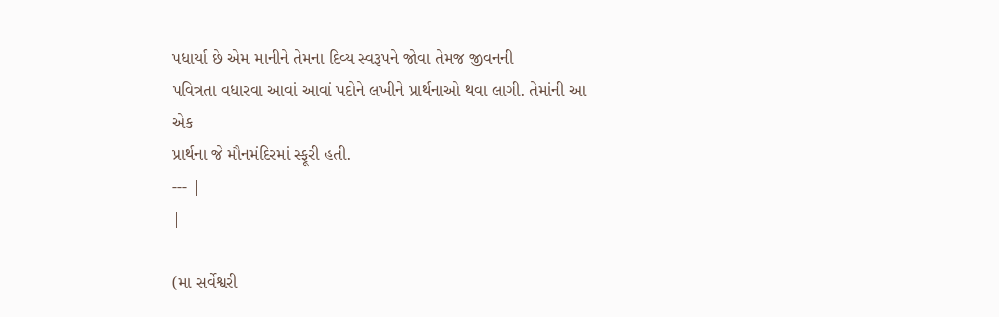પધાર્યા છે એમ માનીને તેમના દિવ્ય સ્વરૂપને જોવા તેમજ જીવનની
પવિત્રતા વધારવા આવાં આવાં પદોને લખીને પ્રાર્થનાઓ થવા લાગી. તેમાંની આ એક
પ્રાર્થના જે મૌનમંદિરમાં સ્ફૂરી હતી.
--- |
|

(મા સર્વેશ્વરી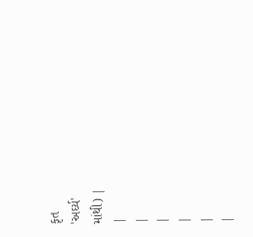કૃત
'અર્ઘ્ય'
માંથી) |
|
|
|
|
|
|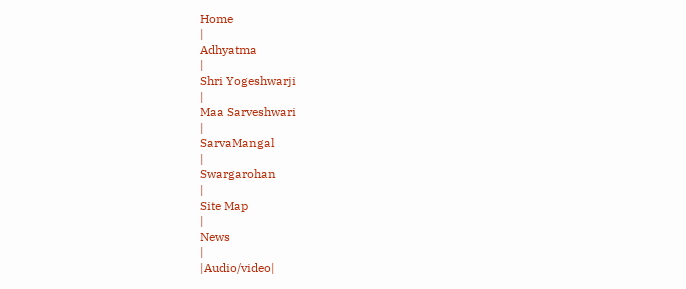Home
|
Adhyatma
|
Shri Yogeshwarji
|
Maa Sarveshwari
|
SarvaMangal
|
Swargarohan
|
Site Map
|
News
|
|Audio/video|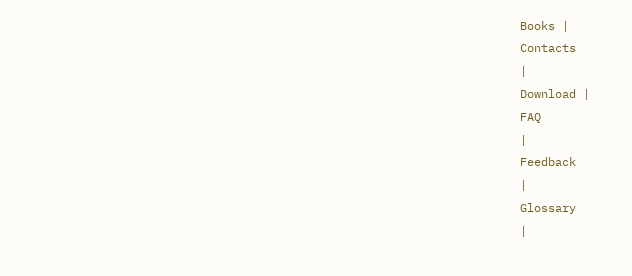Books |
Contacts
|
Download |
FAQ
|
Feedback
|
Glossary
|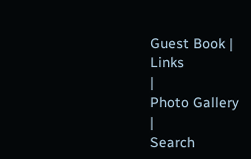Guest Book |
Links
|
Photo Gallery
|
Search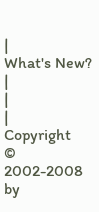|
What's New? |
|
|
Copyright
©
2002-2008 by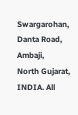Swargarohan, Danta Road, Ambaji,
North Gujarat, INDIA. All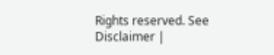Rights reserved. See
Disclaimer |